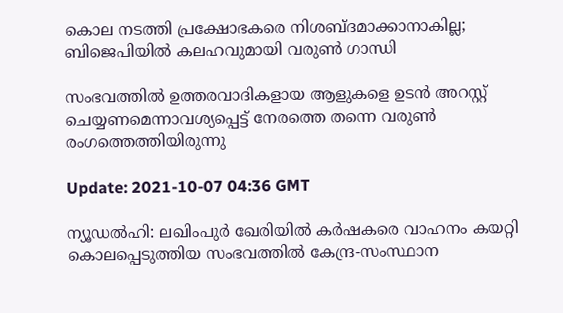കൊല നടത്തി പ്രക്ഷോഭകരെ നിശബ്ദമാക്കാനാകില്ല; ബിജെപിയിൽ കലഹവുമായി വരുണ്‍ ഗാന്ധി

സംഭവത്തില്‍ ഉത്തരവാദികളായ ആളുകളെ ഉടന്‍ അറസ്റ്റ് ചെയ്യണമെന്നാവശ്യപ്പെട്ട് നേരത്തെ തന്നെ വരുണ്‍ രംഗത്തെത്തിയിരുന്നു

Update: 2021-10-07 04:36 GMT

ന്യൂഡല്‍ഹി: ലഖിംപുര്‍ ഖേരിയില്‍ കര്‍ഷകരെ വാഹനം കയറ്റി കൊലപ്പെടുത്തിയ സംഭവത്തില്‍ കേന്ദ്ര-സംസ്ഥാന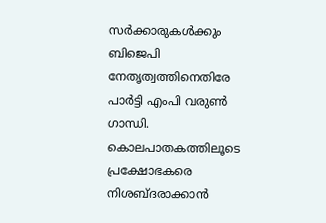സര്‍ക്കാരുകള്‍ക്കും ബിജെപി നേതൃത്വത്തിനെതിരേ പാര്‍ട്ടി എംപി വരുണ്‍ ഗാന്ധി. കൊലപാതകത്തിലൂടെ പ്രക്ഷോഭകരെ നിശബ്ദരാക്കാന്‍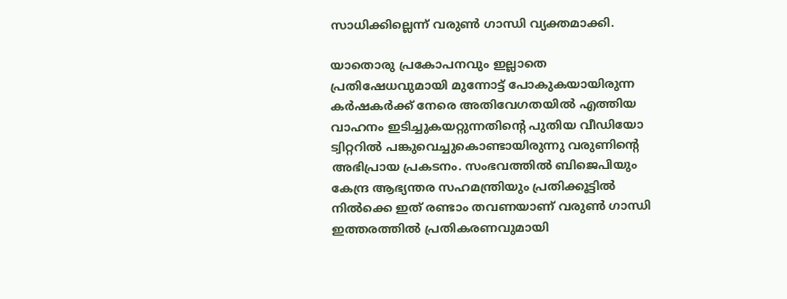സാധിക്കില്ലെന്ന് വരുണ്‍ ഗാന്ധി വ്യക്തമാക്കി.

യാതൊരു പ്രകോപനവും ഇല്ലാതെ പ്രതിഷേധവുമായി മുന്നോട്ട് പോകുകയായിരുന്ന കര്‍ഷകര്‍ക്ക് നേരെ അതിവേഗതയില്‍ എത്തിയ വാഹനം ഇടിച്ചുകയറ്റുന്നതിന്റെ പുതിയ വീഡിയോ ട്വിറ്ററില്‍ പങ്കുവെച്ചുകൊണ്ടായിരുന്നു വരുണിന്റെ അഭിപ്രായ പ്രകടനം. സംഭവത്തില്‍ ബിജെപിയും കേന്ദ്ര ആഭ്യന്തര സഹമന്ത്രിയും പ്രതിക്കൂട്ടില്‍ നില്‍ക്കെ ഇത് രണ്ടാം തവണയാണ് വരുണ്‍ ഗാന്ധി ഇത്തരത്തില്‍ പ്രതികരണവുമായി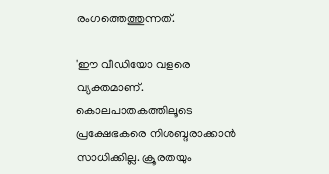രംഗത്തെത്തുന്നത്.

'ഈ വീഡിയോ വളരെ വ്യക്തമാണ്. കൊലപാതകത്തിലൂടെ പ്രക്ഷേഭകരെ നിശബ്ദരാക്കാന്‍ സാധിക്കില്ല. ക്രൂരതയും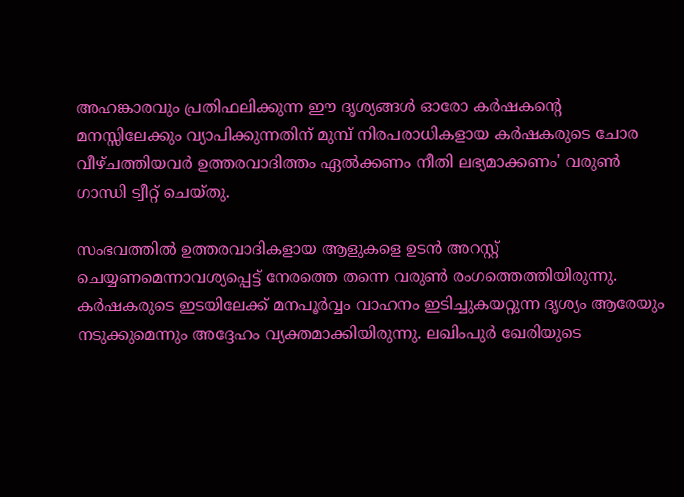അഹങ്കാരവും പ്രതിഫലിക്കുന്ന ഈ ദൃശ്യങ്ങള്‍ ഓരോ കര്‍ഷകന്റെ മനസ്സിലേക്കും വ്യാപിക്കുന്നതിന് മുമ്പ് നിരപരാധികളായ കര്‍ഷകരുടെ ചോര വീഴ്ചത്തിയവര്‍ ഉത്തരവാദിത്തം ഏല്‍ക്കണം നീതി ലഭ്യമാക്കണം' വരുണ്‍ ഗാന്ധി ട്വീറ്റ് ചെയ്തു.

സംഭവത്തില്‍ ഉത്തരവാദികളായ ആളുകളെ ഉടന്‍ അറസ്റ്റ് ചെയ്യണമെന്നാവശ്യപ്പെട്ട് നേരത്തെ തന്നെ വരുണ്‍ രംഗത്തെത്തിയിരുന്നു. കര്‍ഷകരുടെ ഇടയിലേക്ക് മനപൂര്‍വ്വം വാഹനം ഇടിച്ചുകയറ്റുന്ന ദൃശ്യം ആരേയും നടുക്കുമെന്നും അദ്ദേഹം വ്യക്തമാക്കിയിരുന്നു. ലഖിംപുര്‍ ഖേരിയുടെ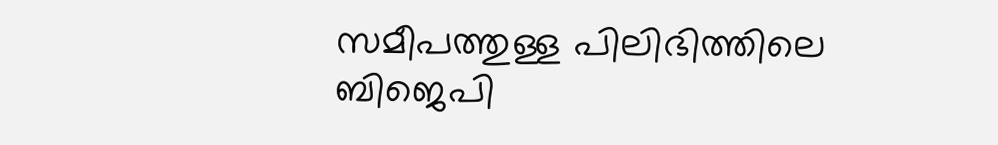സമീപത്തുള്ള പിലിഭിത്തിലെ ബിജെപി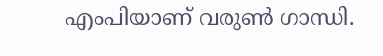എംപിയാണ് വരുണ്‍ ഗാന്ധി.